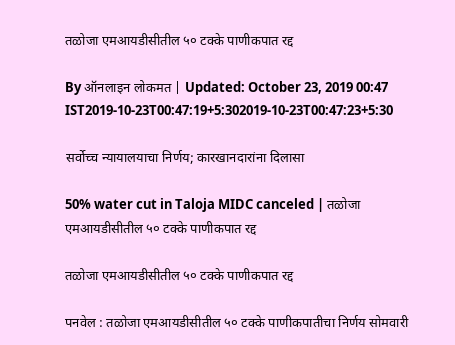तळोजा एमआयडीसीतील ५० टक्के पाणीकपात रद्द

By ऑनलाइन लोकमत | Updated: October 23, 2019 00:47 IST2019-10-23T00:47:19+5:302019-10-23T00:47:23+5:30

सर्वोच्च न्यायालयाचा निर्णय; कारखानदारांना दिलासा

50% water cut in Taloja MIDC canceled | तळोजा एमआयडीसीतील ५० टक्के पाणीकपात रद्द

तळोजा एमआयडीसीतील ५० टक्के पाणीकपात रद्द

पनवेल : तळोजा एमआयडीसीतील ५० टक्के पाणीकपातीचा निर्णय सोमवारी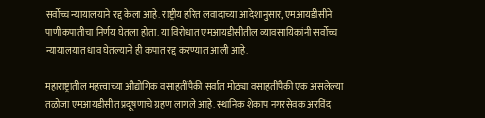सर्वोच्च न्यायालयाने रद्द केला आहे. राष्ट्रीय हरित लवादाच्या आदेशानुसार, एमआयडीसीने पाणीकपातीचा निर्णय घेतला होता. या विरोधात एमआयडीसीतील व्यावसायिकांनी सर्वोच्च न्यायालयात धाव घेतल्याने ही कपात रद्द करण्यात आली आहे.

महाराष्ट्रातील महत्त्वाच्या औद्योगिक वसाहतींपैकी सर्वात मोठ्या वसाहतींपैकी एक असलेल्या तळोजा एमआयडीसीत प्रदूषणाचे ग्रहण लागले आहे. स्थानिक शेकाप नगरसेवक अरविंद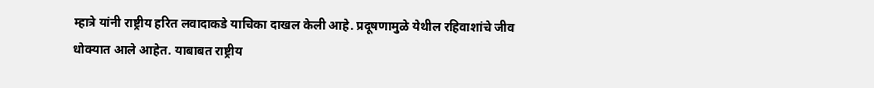म्हात्रे यांनी राष्ट्रीय हरित लवादाकडे याचिका दाखल केली आहे. प्रदूषणामुळे येथील रहिवाशांचे जीव धोक्यात आले आहेत. याबाबत राष्ट्रीय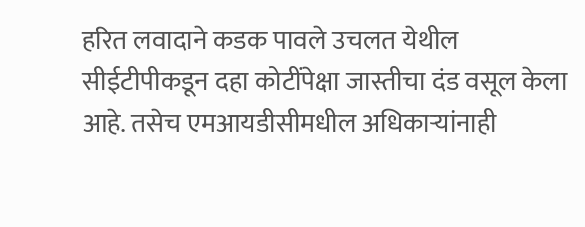हरित लवादाने कडक पावले उचलत येथील सीईटीपीकडून दहा कोटींपेक्षा जास्तीचा दंड वसूल केला आहे. तसेच एमआयडीसीमधील अधिकाऱ्यांनाही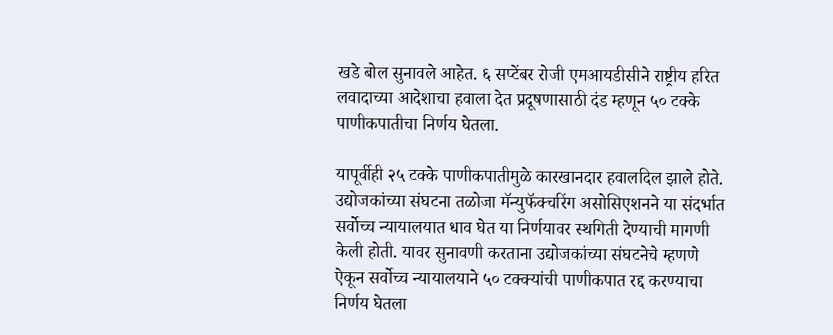खडे बोल सुनावले आहेत. ६ सप्टेंबर रोजी एमआयडीसीने राष्ट्रीय हरित लवादाच्या आदेशाचा हवाला देत प्रदूषणासाठी दंड म्हणून ५० टक्के पाणीकपातीचा निर्णय घेतला.

यापूर्वीही २५ टक्के पाणीकपातीमुळे कारखानदार हवालदिल झाले होते. उद्योजकांच्या संघटना तळोजा मॅन्युफॅक्चरिंग असोसिएशनने या संदर्भात सर्वोच्च न्यायालयात धाव घेत या निर्णयावर स्थगिती देण्याची मागणी केली होती. यावर सुनावणी करताना उद्योजकांच्या संघटनेचे म्हणणे ऐकून सर्वोच्च न्यायालयाने ५० टक्क्यांची पाणीकपात रद्द करण्याचा निर्णय घेतला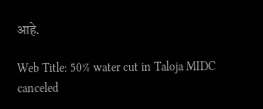आहे.

Web Title: 50% water cut in Taloja MIDC canceled